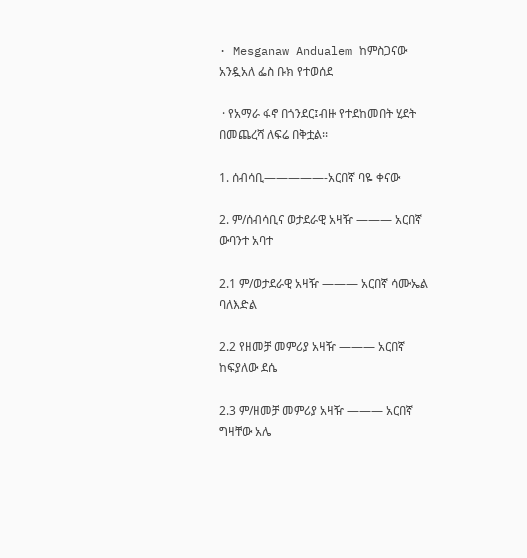· Mesganaw Andualem ከምስጋናው አንዷአለ ፌስ ቡክ የተወሰደ

 · የአማራ ፋኖ በጎንደር፤ብዙ የተደከመበት ሂደት በመጨረሻ ለፍሬ በቅቷል፡፡

1. ሰብሳቢ—————-አርበኛ ባዬ ቀናው

2. ም/ሰብሳቢና ወታደራዊ አዛዥ ——— አርበኛ ውባንተ አባተ

2.1 ም/ወታደራዊ አዛዥ ——— አርበኛ ሳሙኤል ባለእድል

2.2 የዘመቻ መምሪያ አዛዥ ——— አርበኛ ከፍያለው ደሴ

2.3 ም/ዘመቻ መምሪያ አዛዥ ——— አርበኛ ግዛቸው አሌ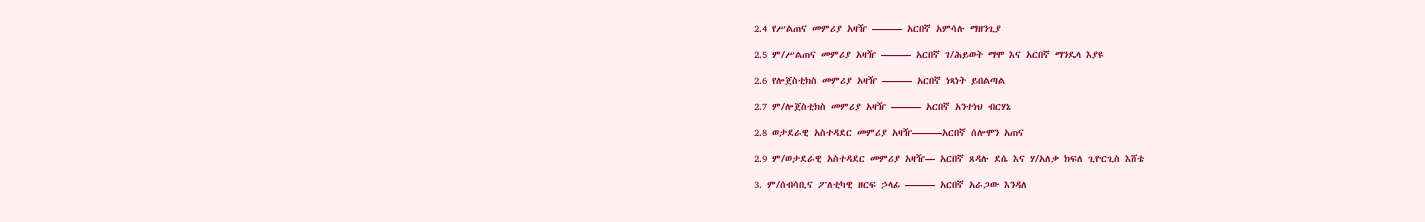2.4 የሥልጠና መምሪያ አዛዥ ——— አርበኛ አምሳሉ ማዘንጊያ

2.5 ም/ሥልጠና መምሪያ አዛዥ ——— አርበኛ ገ/ሕይወት ማሞ እና አርበኛ ማንዴላ እያዩ

2.6 የሎጀስቲክስ መምሪያ አዛዥ ——— አርበኛ ነጻነት ይበልጣል

2.7 ም/ሎጀስቲክስ መምሪያ አዛዥ ——— አርበኛ አንተነህ ብርሃኔ

2.8 ወታደራዊ አስተዳደር መምሪያ አዛዥ———አርበኛ ሰሎሞን አጠና

2.9 ም/ወታደራዊ አስተዳደር መምሪያ አዛዥ— አርበኛ ጸዳሉ ደሴ እና ሃ/አለቃ ክፍለ ጊዮርጊስ እሸቴ

3. ም/ሰብሳቢና ፖለቲካዊ ዘርፍ ኃላፊ ——— አርበኛ አራጋው እንዳለ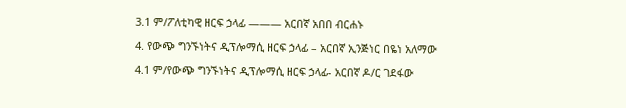3.1 ም/ፖለቲካዊ ዘርፍ ኃላፊ ——— አርበኛ አበበ ብርሐኑ

4. የውጭ ግንኙነትና ዲፕሎማሲ ዘርፍ ኃላፊ – አርበኛ ኢንጅነር በዬነ አለማው

4.1 ም/የውጭ ግንኙነትና ዲፕሎማሲ ዘርፍ ኃላፊ- አርበኛ ዶ/ር ገደፋው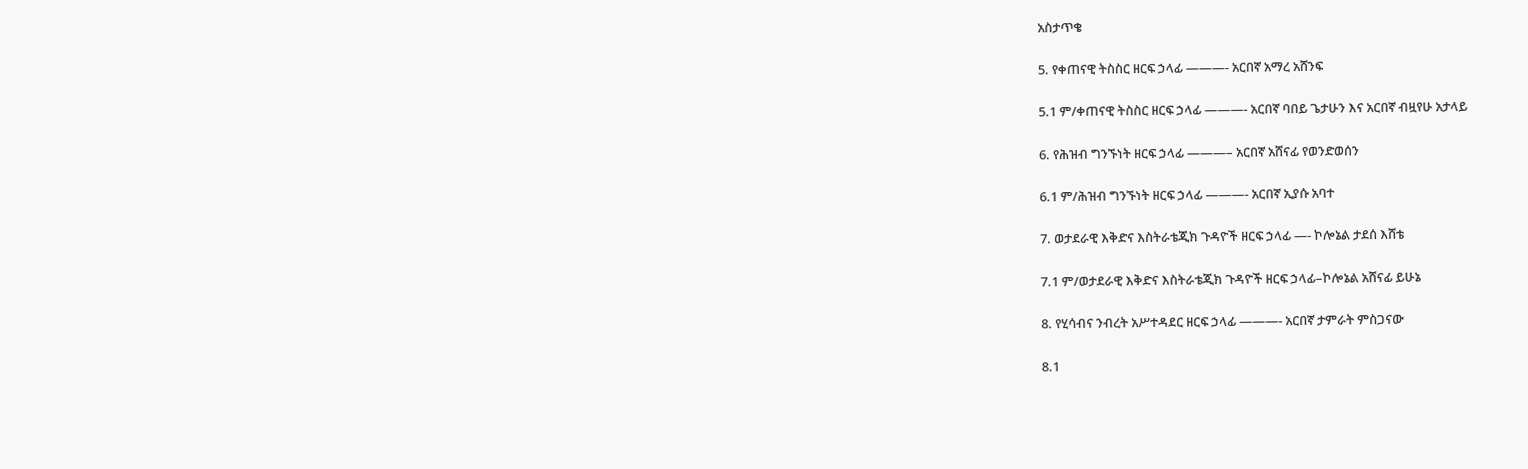አስታጥቄ

5. የቀጠናዊ ትስስር ዘርፍ ኃላፊ ———- አርበኛ አማረ አሸንፍ

5.1 ም/ቀጠናዊ ትስስር ዘርፍ ኃላፊ ———- አርበኛ ባበይ ጌታሁን እና አርበኛ ብዟየሁ አታላይ

6. የሕዝብ ግንኙነት ዘርፍ ኃላፊ ———– አርበኛ አሸናፊ የወንድወሰን

6.1 ም/ሕዝብ ግንኙነት ዘርፍ ኃላፊ ———- አርበኛ ኢያሱ አባተ

7. ወታደራዊ እቅድና እስትራቴጂክ ጉዳዮች ዘርፍ ኃላፊ —- ኮሎኔል ታደሰ እሸቴ

7.1 ም/ወታደራዊ እቅድና እስትራቴጂክ ጉዳዮች ዘርፍ ኃላፊ–ኮሎኔል አሸናፊ ይሁኔ

8. የሂሳብና ንብረት አሥተዳደር ዘርፍ ኃላፊ ———- አርበኛ ታምራት ምስጋናው

8.1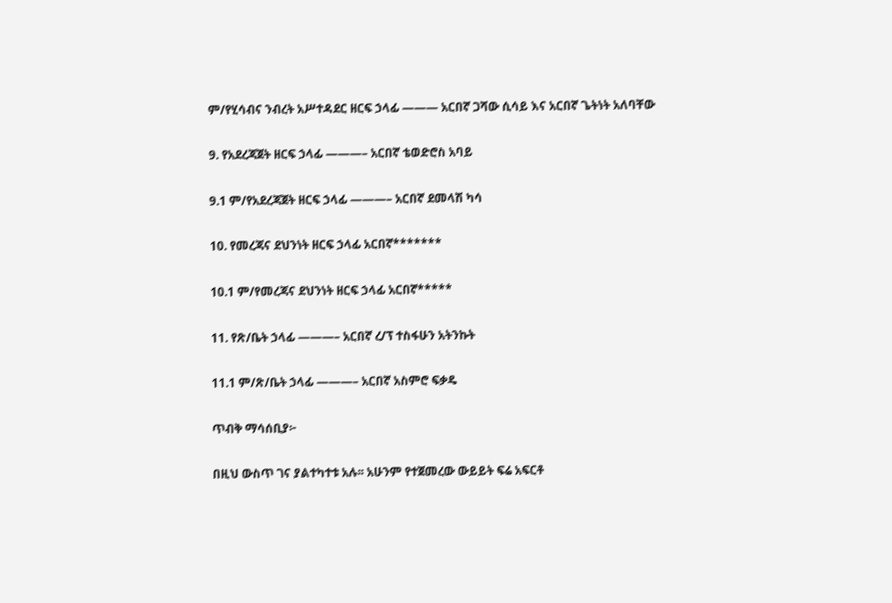ም/የሂሳብና ንብረት አሥተዳደር ዘርፍ ኃላፊ ——— አርበኛ ጋሻው ሲሳይ እና አርበኛ ጌትነት አለባቸው

9. የአደረጃጀት ዘርፍ ኃላፊ ———– አርበኛ ቴወድሮስ አባይ

9.1 ም/የአደረጃጀት ዘርፍ ኃላፊ ———– አርበኛ ደመላሽ ካሳ

10. የመረጃና ደህንነት ዘርፍ ኃላፊ አርበኛ*******

10.1 ም/የመረጃና ደህንነት ዘርፍ ኃላፊ አርበኛ*****

11. የጽ/ቤት ኃላፊ ———– አርበኛ ረ/ፕ ተስፋሁን አትንኩት

11.1 ም/ጽ/ቤት ኃላፊ ———– አርበኛ አስምሮ ፍቃዴ

ጥብቅ ማሳሰቢያ፦

በዚህ ውስጥ ገና ያልተካተቱ አሉ፡፡ አሁንም የተጀመረው ውይይት ፍሬ አፍርቶ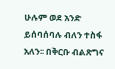ሁሉም ወደ አንድ ይሰባሰባሉ ብለን ተስፋ አለን፡፡ በቅርቡ ብልጽግና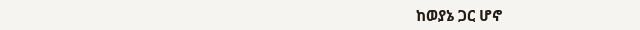ከወያኔ ጋር ሆኖ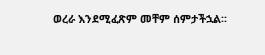ወረራ እንደሚፈጽም መቸም ሰምታችኋል፡፡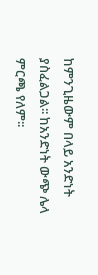ከምንጊዜውም በላይ አንድነት ያስፈልጋል፡፡ ከአንድነት ውጭ ሌላ ምርጫ የለም፡፡